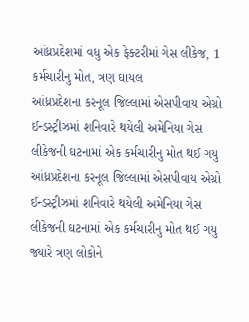આંધ્રપ્રદેશમાં વધુ એક ફેક્ટરીમાં ગેસ લીકેજ, 1 કર્મચારીનુ મોત, ત્રણ ઘાયલ
આંધ્રપ્રદેશના કરનૂલ જિલ્લામાં એસપીવાય એગ્રો ઈન્ડસ્ટ્રીઝમાં શનિવારે થયેલી અમેનિયા ગેસ લીકેજની ઘટનામાં એક કર્મચારીનુ મોત થઈ ગયુ
આંધ્રપ્રદેશના કરનૂલ જિલ્લામાં એસપીવાય એગ્રો ઈન્ડસ્ટ્રીઝમાં શનિવારે થયેલી અમેનિયા ગેસ લીકેજની ઘટનામાં એક કર્મચારીનુ મોત થઈ ગયુ જ્યારે ત્રણ લોકોને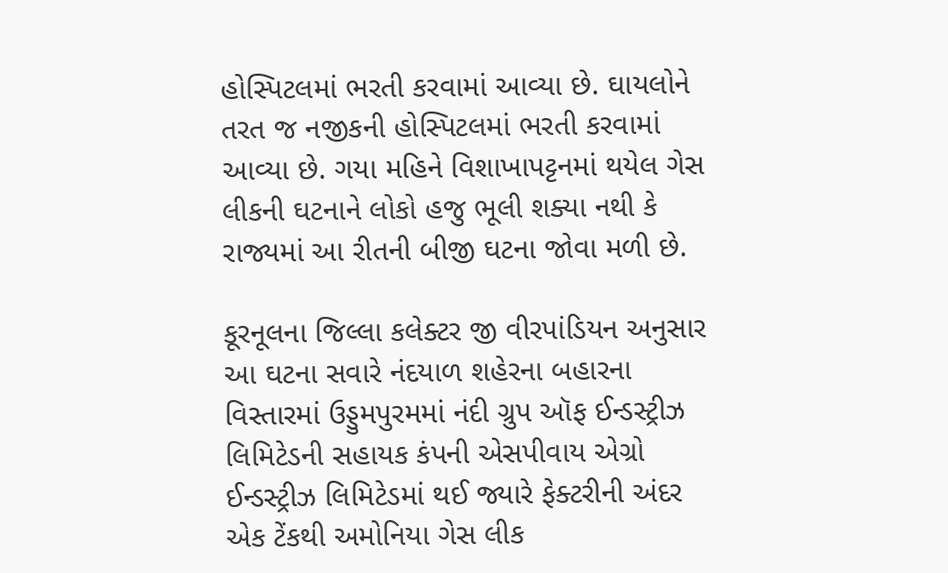હોસ્પિટલમાં ભરતી કરવામાં આવ્યા છે. ઘાયલોને તરત જ નજીકની હોસ્પિટલમાં ભરતી કરવામાં આવ્યા છે. ગયા મહિને વિશાખાપટ્ટનમાં થયેલ ગેસ લીકની ઘટનાને લોકો હજુ ભૂલી શક્યા નથી કે રાજ્યમાં આ રીતની બીજી ઘટના જોવા મળી છે.

કૂરનૂલના જિલ્લા કલેક્ટર જી વીરપાંડિયન અનુસાર આ ઘટના સવારે નંદયાળ શહેરના બહારના વિસ્તારમાં ઉડ્ડુમપુરમમાં નંદી ગ્રુપ ઑફ ઈન્ડસ્ટ્રીઝ લિમિટેડની સહાયક કંપની એસપીવાય એગ્રો ઈન્ડસ્ટ્રીઝ લિમિટેડમાં થઈ જ્યારે ફેક્ટરીની અંદર એક ટેંકથી અમોનિયા ગેસ લીક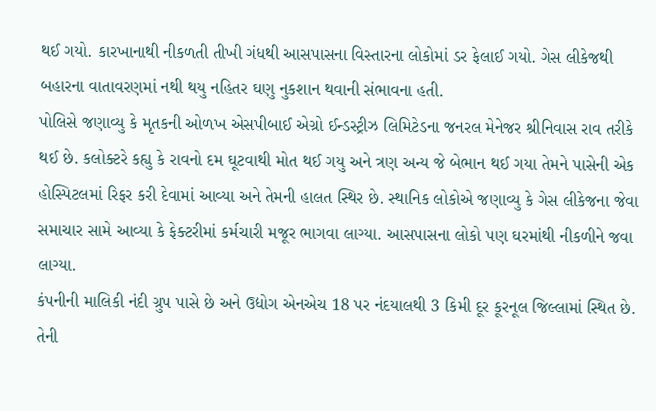થઈ ગયો. કારખાનાથી નીકળતી તીખી ગંધથી આસપાસના વિસ્તારના લોકોમાં ડર ફેલાઈ ગયો. ગેસ લીકેજથી બહારના વાતાવરણમાં નથી થયુ નહિતર ઘણુ નુકશાન થવાની સંભાવના હતી.
પોલિસે જણાવ્યુ કે મૃતકની ઓળખ એસપીબાઈ એગ્રો ઈન્ડસ્ટ્રીઝ લિમિટેડના જનરલ મેનેજર શ્રીનિવાસ રાવ તરીકે થઈ છે. કલોક્ટરે કહ્યુ કે રાવનો દમ ઘૂટવાથી મોત થઈ ગયુ અને ત્રણ અન્ય જે બેભાન થઈ ગયા તેમને પાસેની એક હોસ્પિટલમાં રિફર કરી દેવામાં આવ્યા અને તેમની હાલત સ્થિર છે. સ્થાનિક લોકોએ જણાવ્યુ કે ગેસ લીકેજના જેવા સમાચાર સામે આવ્યા કે ફેક્ટરીમાં કર્મચારી મજૂર ભાગવા લાગ્યા. આસપાસના લોકો પણ ઘરમાંથી નીકળીને જવા લાગ્યા.
કંપનીની માલિકી નંદી ગ્રુપ પાસે છે અને ઉદ્યોગ એનએચ 18 પર નંદયાલથી 3 કિમી દૂર કૂરનૂલ જિલ્લામાં સ્થિત છે. તેની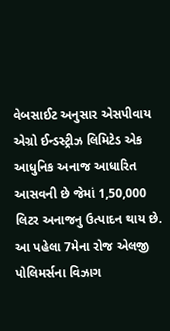વેબસાઈટ અનુસાર એસપીવાય એગ્રો ઈન્ડસ્ટ્રીઝ લિમિટેડ એક આધુનિક અનાજ આધારિત આસવની છે જેમાં 1,50,000 લિટર અનાજનુ ઉત્પાદન થાય છે. આ પહેલા 7મેના રોજ એલજી પોલિમર્સના વિઝાગ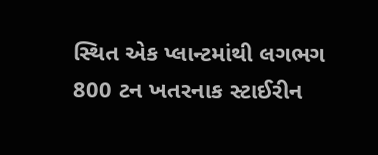સ્થિત એક પ્લાન્ટમાંથી લગભગ 800 ટન ખતરનાક સ્ટાઈરીન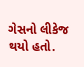ગેસનો લીકેજ થયો હતો.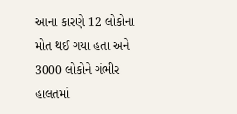આના કારણે 12 લોકોના મોત થઈ ગયા હતા અને 3000 લોકોને ગંભીર હાલતમાં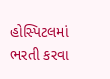હોસ્પિટલમાં ભરતી કરવા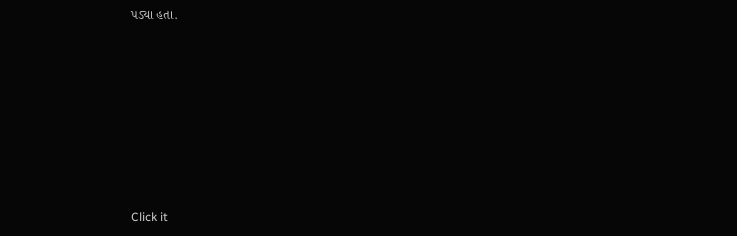પડ્યા હતા.












Click it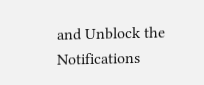and Unblock the Notifications